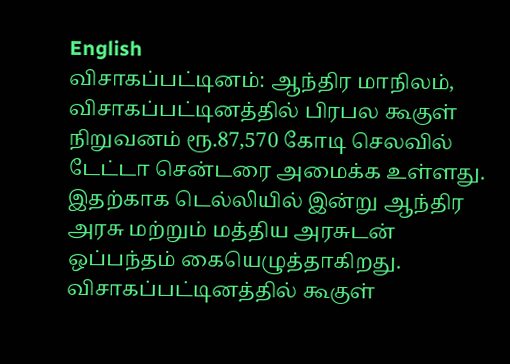English
விசாகப்பட்டினம்: ஆந்திர மாநிலம், விசாகப்பட்டினத்தில் பிரபல கூகுள் நிறுவனம் ரூ.87,570 கோடி செலவில் டேட்டா சென்டரை அமைக்க உள்ளது. இதற்காக டெல்லியில் இன்று ஆந்திர அரசு மற்றும் மத்திய அரசுடன் ஒப்பந்தம் கையெழுத்தாகிறது. விசாகப்பட்டினத்தில் கூகுள்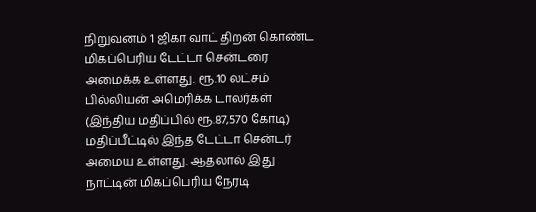நிறுவனம் 1 ஜிகா வாட் திறன் கொண்ட மிகப்பெரிய டேட்டா சென்டரை அமைக்க உள்ளது. ரூ.10 லட்சம் பில்லியன் அமெரிக்க டாலர்கள் (இந்திய மதிப்பில் ரூ.87,570 கோடி) மதிப்பீட்டில் இந்த டேட்டா சென்டர் அமைய உள்ளது. ஆதலால் இது நாட்டின் மிகப்பெரிய நேரடி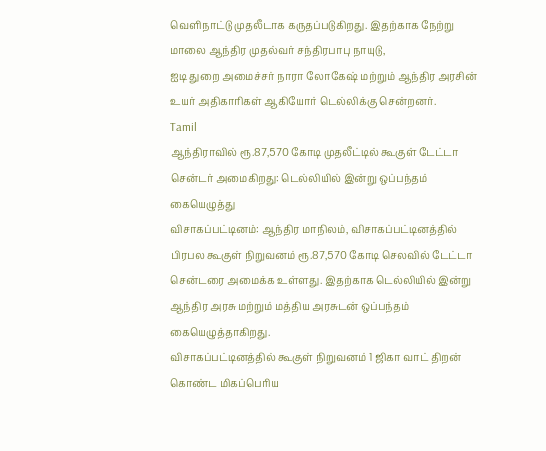வெளிநாட்டு முதலீடாக கருதப்படுகிறது. இதற்காக நேற்று மாலை ஆந்திர முதல்வர் சந்திரபாபு நாயுடு,
ஐடி துறை அமைச்சர் நாரா லோகேஷ் மற்றும் ஆந்திர அரசின் உயர் அதிகாரிகள் ஆகியோர் டெல்லிக்கு சென்றனர்.
Tamil
ஆந்திராவில் ரூ.87,570 கோடி முதலீட்டில் கூகுள் டேட்டா சென்டர் அமைகிறது: டெல்லியில் இன்று ஒப்பந்தம் கையெழுத்து
விசாகப்பட்டினம்: ஆந்திர மாநிலம், விசாகப்பட்டினத்தில் பிரபல கூகுள் நிறுவனம் ரூ.87,570 கோடி செலவில் டேட்டா சென்டரை அமைக்க உள்ளது. இதற்காக டெல்லியில் இன்று ஆந்திர அரசு மற்றும் மத்திய அரசுடன் ஒப்பந்தம் கையெழுத்தாகிறது.
விசாகப்பட்டினத்தில் கூகுள் நிறுவனம் 1 ஜிகா வாட் திறன் கொண்ட மிகப்பெரிய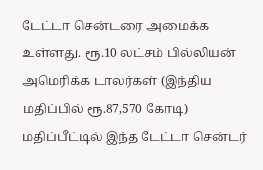டேட்டா சென்டரை அமைக்க உள்ளது. ரூ.10 லட்சம் பில்லியன் அமெரிக்க டாலர்கள் (இந்திய மதிப்பில் ரூ.87,570 கோடி) மதிப்பீட்டில் இந்த டேட்டா சென்டர்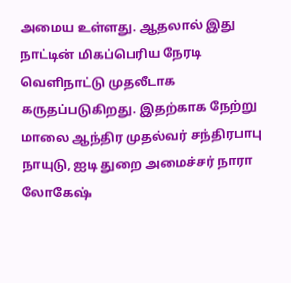அமைய உள்ளது. ஆதலால் இது நாட்டின் மிகப்பெரிய நேரடி வெளிநாட்டு முதலீடாக கருதப்படுகிறது. இதற்காக நேற்று மாலை ஆந்திர முதல்வர் சந்திரபாபு நாயுடு, ஐடி துறை அமைச்சர் நாரா லோகேஷ்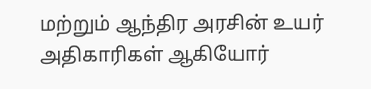மற்றும் ஆந்திர அரசின் உயர் அதிகாரிகள் ஆகியோர்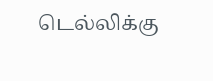டெல்லிக்கு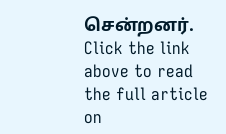சென்றனர்.
Click the link above to read the full article on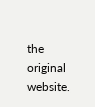the original website.